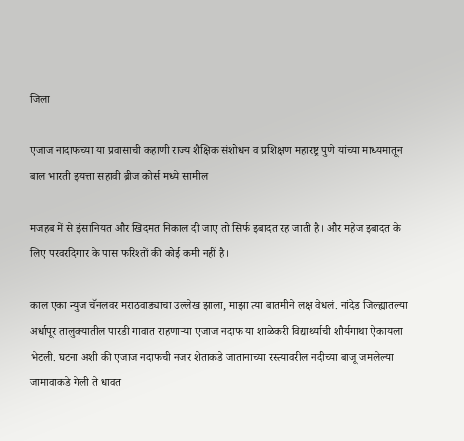जिला

एजाज नादाफच्या या प्रवासाची कहाणी राज्य शैक्षिक संशोधन व प्रशिक्षण महारष्ट्र पुणे यांच्या माध्यमातून बाल भारती इयत्ता सहावी ब्रीज कोर्स मध्ये सामील

मजहब में से इंसानियत और खिदमत निकाल दी जाए तो सिर्फ इबादत रह जाती है। और महेज इबादत के लिए परवरदिगार के पास फरिश्तों की कोई कमी नहीं है।

काल एका न्युज चॅनलवर मराठवाड्याचा उल्लेख झाला, माझा त्या बातमीने लक्ष वेधलं. नांदेड जिल्ह्यातल्या अर्धापूर तालुक्यातील पारडी गावात राहणाऱ्या एजाज नदाफ या शाळेकरी विद्यार्थ्याची शौर्यगाथा ऐकायला भेटली. घटना अशी की एजाज नदाफची नजर शेताकडे जातानाच्या रस्त्यावरील नदीच्या बाजू जमलेल्या जामावाकडे गेली ते धावत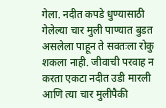गेला. नदीत कपडे धुण्यासाठी गेलेल्या चार मुली पाण्यात बुडत असलेला पाहून ते सवतःला रोकु शकला नाही. जीवाची परवाह न करता एकटा नदीत उडी मारली आणि त्या चार मुलीपैकी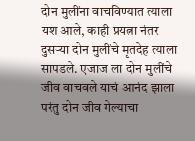दोन मुलींना वाचविण्यात त्याला यश आले, काही प्रयत्ना नंतर दुसऱ्या दोन मुलींचे मृतदेह त्याला सापडले. एजाज ला दोन मुलींचे जीव वाचवले याचं आनंद झाला परंतु दोन जीव गेल्याचा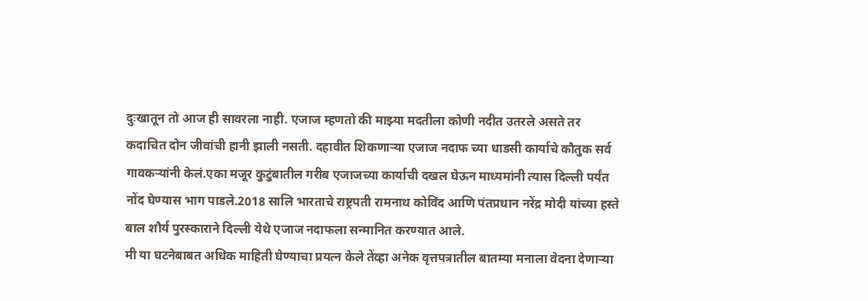दुःखातून तो आज ही सावरला नाही. एजाज म्हणतो की माझ्या मदतीला कोणी नदीत उतरले असते तर कदाचित दोन जीवांची हानी झाली नसती. दहावीत शिकणाऱ्या एजाज नदाफ च्या धाडसी कार्याचे कौतुक सर्व गावकऱ्यांनी केलं.एका मजूर कुटुंबातील गरीब एजाजच्या कार्याची दखल घेऊन माध्यमांनी त्यास दिल्ली पर्यंत नोंद घेण्यास भाग पाडले.2018 सालि भारताचे राष्ट्रपती रामनाथ कोविंद आणि पंतप्रधान नरेंद्र मोदी यांच्या हस्ते बाल शौर्य पुरस्काराने दिल्ली येथे एजाज नदाफला सन्मानित करण्यात आले.
मी या घटनेबाबत अधिक माहिती घेण्याचा प्रयत्न केले तेंव्हा अनेक वृत्तपत्रातील बातम्या मनाला वेदना देणाऱ्या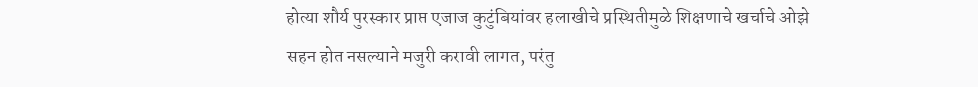होत्या शौर्य पुरस्कार प्राप्त एजाज कुटुंबियांवर हलाखीचे प्रस्थितीमुळे शिक्षणाचे खर्चाचे ओझे सहन होत नसल्याने मजुरी करावी लागत, परंतु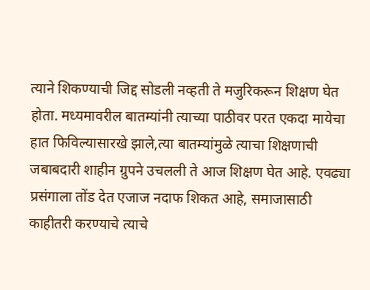त्याने शिकण्याची जिद्द सोडली नव्हती ते मजुरिकरून शिक्षण घेत होता. मध्यमावरील बातम्यांनी त्याच्या पाठीवर परत एकदा मायेचा हात फिविल्यासारखे झाले,त्या बातम्यांमुळे त्याचा शिक्षणाची जबाबदारी शाहीन ग्रुपने उचलली ते आज शिक्षण घेत आहे. एवढ्या प्रसंगाला तोंड देत एजाज नदाफ शिकत आहे, समाजासाठी काहीतरी करण्याचे त्याचे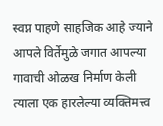स्वप्न पाहणे साहजिक आहे ज्याने आपले विर्तेमुळे जगात आपल्या गावाची ओळख निर्माण केली त्याला एक हारलेल्या व्यक्तिमत्त्व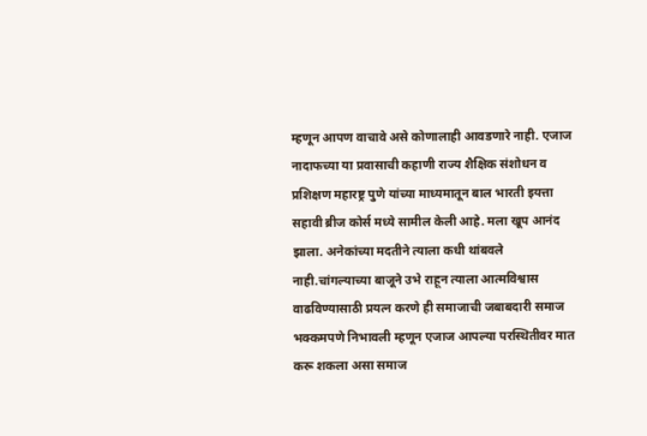म्हणून आपण वाचावे असे कोणालाही आवडणारे नाही. एजाज नादाफच्या या प्रवासाची कहाणी राज्य शैक्षिक संशोधन व प्रशिक्षण महारष्ट्र पुणे यांच्या माध्यमातून बाल भारती इयत्ता सहावी ब्रीज कोर्स मध्ये सामील केली आहे. मला खूप आनंद झाला. अनेकांच्या मदतीने त्याला कधी थांबवले नाही.चांगल्याच्या बाजूने उभे राहून त्याला आत्मविश्वास वाढविण्यासाठी प्रयत्न करणे ही समाजाची जबाबदारी समाज भक्कमपणे निभावली म्हणून एजाज आपल्या परस्थितीवर मात करू शकला असा समाज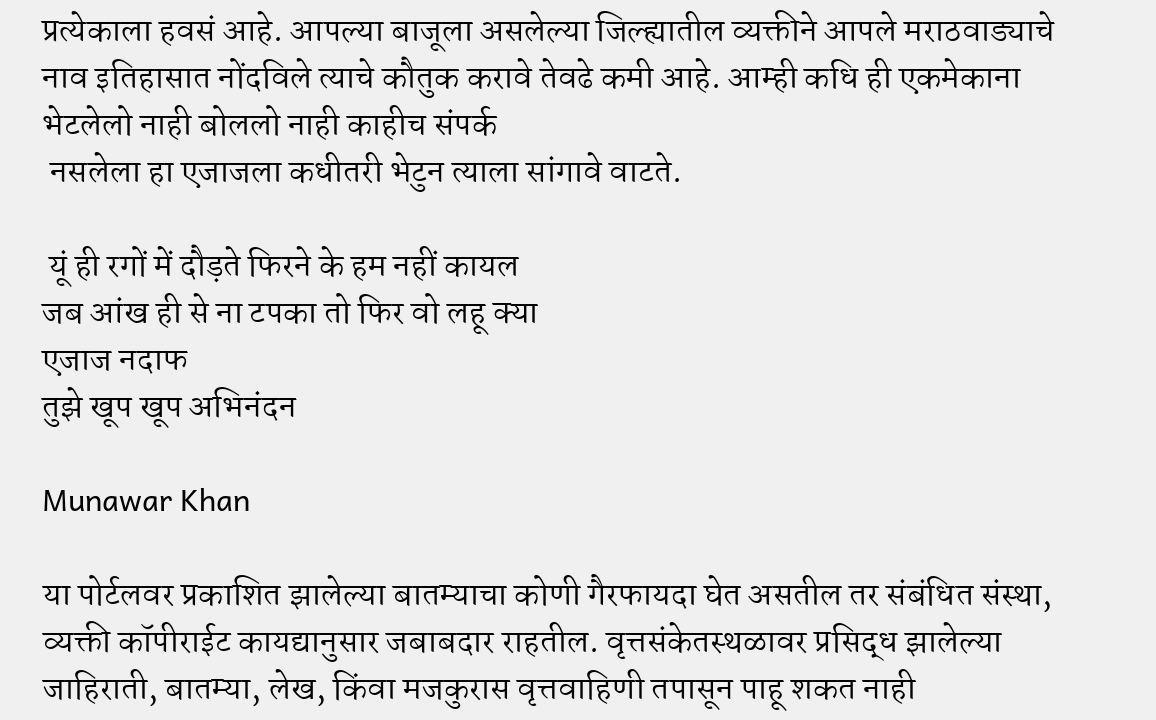प्रत्येकाला हवसं आहे. आपल्या बाजूला असलेल्या जिल्ह्यातील व्यक्तीने आपले मराठवाड्याचे नाव इतिहासात नोंदविले त्याचे कौतुक करावे तेवढे कमी आहे. आम्ही कधि ही एकमेकाना भेटलेलो नाही बोललो नाही काहीच संपर्क
 नसलेला हा एजाजला कधीतरी भेटुन त्याला सांगावे वाटते.

 यूं ही रगों में दौड़ते फिरने के हम नहीं कायल
जब आंख ही से ना टपका तो फिर वो लहू क्या
एजाज नदाफ
तुझे खूप खूप अभिनंदन

Munawar Khan

या पोर्टलवर प्रकाशित झालेल्या बातम्याचा कोणी गैरफायदा घेत असतील तर संबंधित संस्था, व्यक्ती कॉपीराईट कायद्यानुसार जबाबदार राहतील. वृत्तसंकेतस्थळावर प्रसिद्ध झालेल्या जाहिराती, बातम्या, लेख, किंवा मजकुरास वृत्तवाहिणी तपासून पाहू शकत नाही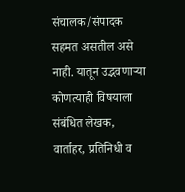संचालक/संपादक सहमत असतील असे नाही. यातून उद्भवणाऱ्या कोणत्याही विषयाला संबंधित लेखक, वार्ताहर, प्रतिनिधी व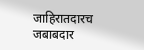जाहिरातदारच जबाबदार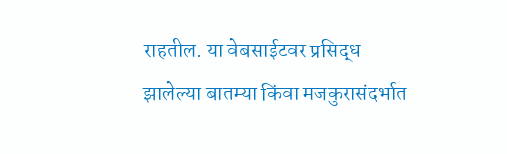राहतील. या वेबसाईटवर प्रसिद्ध झालेल्या बातम्या किंवा मजकुरासंदर्भात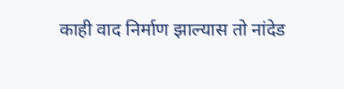काही वाद निर्माण झाल्यास तो नांदेड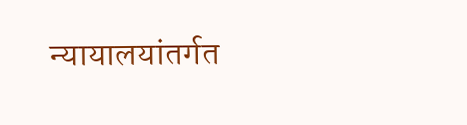न्यायालयांतर्गत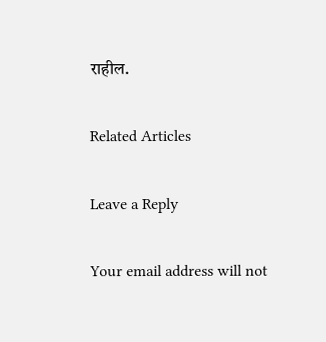राहील.

Related Articles

Leave a Reply

Your email address will not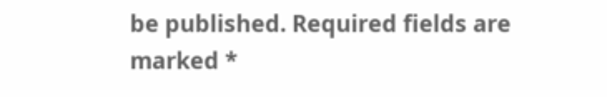be published. Required fields are marked *